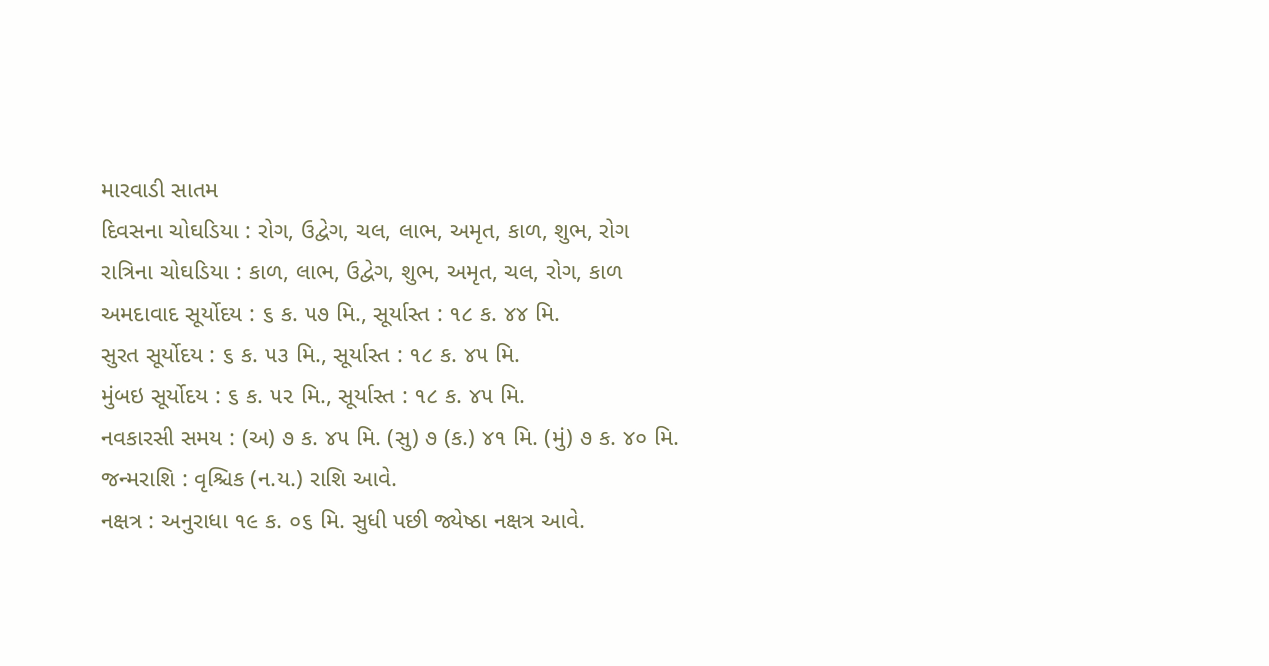મારવાડી સાતમ
દિવસના ચોઘડિયા : રોગ, ઉદ્વેગ, ચલ, લાભ, અમૃત, કાળ, શુભ, રોગ
રાત્રિના ચોઘડિયા : કાળ, લાભ, ઉદ્વેગ, શુભ, અમૃત, ચલ, રોગ, કાળ
અમદાવાદ સૂર્યોદય : ૬ ક. ૫૭ મિ., સૂર્યાસ્ત : ૧૮ ક. ૪૪ મિ.
સુરત સૂર્યોદય : ૬ ક. ૫૩ મિ., સૂર્યાસ્ત : ૧૮ ક. ૪૫ મિ.
મુંબઇ સૂર્યોદય : ૬ ક. ૫૨ મિ., સૂર્યાસ્ત : ૧૮ ક. ૪૫ મિ.
નવકારસી સમય : (અ) ૭ ક. ૪૫ મિ. (સુ) ૭ (ક.) ૪૧ મિ. (મું) ૭ ક. ૪૦ મિ.
જન્મરાશિ : વૃશ્ચિક (ન.ય.) રાશિ આવે.
નક્ષત્ર : અનુરાધા ૧૯ ક. ૦૬ મિ. સુધી પછી જ્યેષ્ઠા નક્ષત્ર આવે.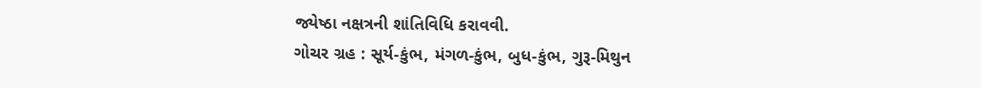જ્યેષ્ઠા નક્ષત્રની શાંતિવિધિ કરાવવી.
ગોચર ગ્રહ : સૂર્ય-કુંભ, મંગળ-કુંભ, બુધ-કુંભ, ગુરૂ-મિથુન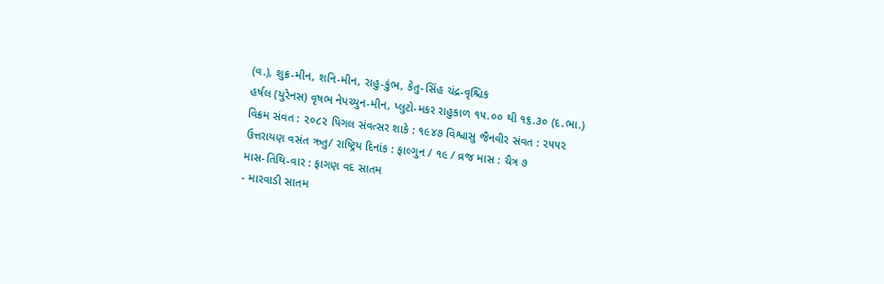(વ.), શુક્ર-મીન, શનિ-મીન, રાહુ-કુંભ, કેતુ-સિંહ ચંદ્ર-વૃશ્ચિક
હર્ષલ (યુરેનસ) વૃષભ નેપચ્યુન-મીન, પ્લુટો-મકર રાહુકાળ ૧૫.૦૦ થી ૧૬.૩૦ (દ.ભા.)
વિક્રમ સંવત : ૨૦૮૨ પિગલ સંવત્સર શાકે : ૧૯૪૭ વિશ્વાસુ જૈનવીર સંવત : ૨૫૫૨
ઉત્તરાયણ વસંત ઋતુ/ રાષ્ટ્રિય દિનાંક : ફાલ્ગુન / ૧૯ / વ્રજ માસ : ચૈત્ર ૭
માસ-તિથિ-વાર : ફાગણ વદ સાતમ
- મારવાડી સાતમ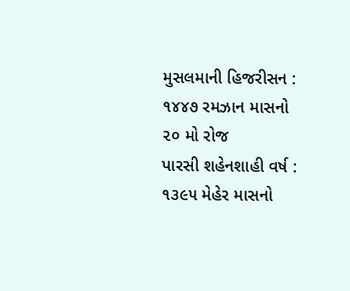મુસલમાની હિજરીસન : ૧૪૪૭ રમઝાન માસનો ૨૦ મો રોજ
પારસી શહેનશાહી વર્ષ : ૧૩૯૫ મેહેર માસનો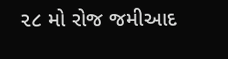૨૮ મો રોજ જમીઆદ